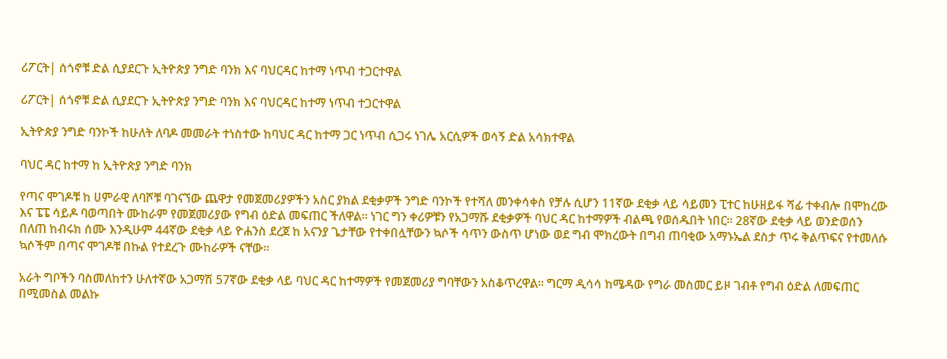ሪፖርት| ሰጎኖቹ ድል ሲያደርጉ ኢትዮጵያ ንግድ ባንክ እና ባህርዳር ከተማ ነጥብ ተጋርተዋል

ሪፖርት| ሰጎኖቹ ድል ሲያደርጉ ኢትዮጵያ ንግድ ባንክ እና ባህርዳር ከተማ ነጥብ ተጋርተዋል

ኢትዮጵያ ንግድ ባንኮች ከሁለት ለባዶ መመራት ተነስተው ከባህር ዳር ከተማ ጋር ነጥብ ሲጋሩ ነገሌ አርሲዎች ወሳኝ ድል አሳክተዋል

ባህር ዳር ከተማ ከ ኢትዮጵያ ንግድ ባንክ

የጣና ሞገዶቹ ከ ሀምራዊ ለባሾቹ ባገናኘው ጨዋታ የመጀመሪያዎችን አስር ያክል ደቂቃዎች ንግድ ባንኮች የተሻለ መንቀሳቀስ የቻሉ ሲሆን 11ኛው ደቂቃ ላይ ሳይመን ፒተር ከሁዘይፋ ሻፊ ተቀብሎ በሞከረው እና ፔፔ ሳይዶ ባወጣበት ሙከራም የመጀመሪያው የግብ ዕድል መፍጠር ችለዋል። ነገር ግን ቀሪዎቹን የአጋማሹ ደቂቃዎች ባህር ዳር ከተማዎች ብልጫ የወሰዱበት ነበር። 28ኛው ደቂቃ ላይ ወንድወሰን በለጠ ከብሩክ ሰሙ እንዲሁም 44ኛው ደቂቃ ላይ ዮሐንስ ደረጀ ከ አናንያ ጌታቸው የተቀበሏቸውን ኳሶች ሳጥን ውስጥ ሆነው ወደ ግብ ሞክረውት በግብ ጠባቂው አማኑኤል ደስታ ጥሩ ቅልጥፍና የተመለሱ ኳሶችም በጣና ሞገዶቹ በኩል የተደረጉ ሙከራዎች ናቸው።

አራት ግቦችን ባስመለከተን ሁለተኛው አጋማሽ 57ኛው ደቂቃ ላይ ባህር ዳር ከተማዎች የመጀመሪያ ግባቸውን አስቆጥረዋል። ግርማ ዲሳሳ ከሜዳው የግራ መስመር ይዞ ገብቶ የግብ ዕድል ለመፍጠር በሚመስል መልኩ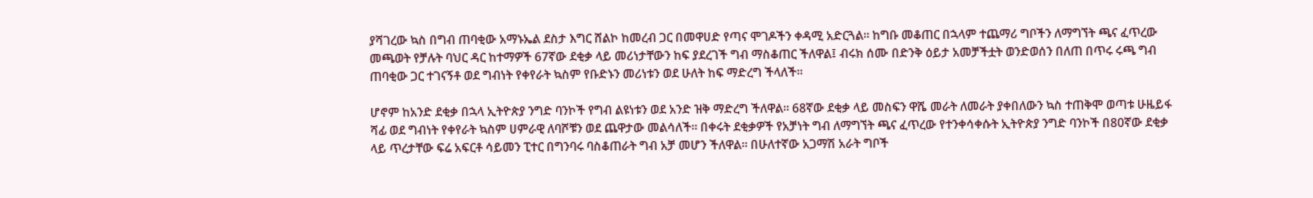ያሻገረው ኳስ በግብ ጠባቂው አማኑኤል ደስታ እግር ሸልኮ ከመረብ ጋር በመዋሀድ የጣና ሞገዶችን ቀዳሚ አድርጓል። ከግቡ መቆጠር በኋላም ተጨማሪ ግቦችን ለማግኘት ጫና ፈጥረው መጫወት የቻሉት ባህር ዳር ከተማዎች 67ኛው ደቂቃ ላይ መሪነታቸውን ከፍ ያደረገች ግብ ማስቆጠር ችለዋል፤ ብሩክ ሰሙ በድንቅ ዕይታ አመቻችቷት ወንድወሰን በለጠ በጥሩ ሩጫ ግብ ጠባቂው ጋር ተገናኝቶ ወደ ግብነት የቀየራት ኳስም የቡድኑን መሪነቱን ወደ ሁለት ከፍ ማድረግ ችላለች።

ሆኖም ከአንድ ደቂቃ በኋላ ኢትዮጵያ ንግድ ባንኮች የግብ ልዩነቱን ወደ አንድ ዝቅ ማድረግ ችለዋል። 68ኛው ደቂቃ ላይ መስፍን ዋሼ መራት ለመራት ያቀበለውን ኳስ ተጠቅሞ ወጣቱ ሁዜይፋ ሻፊ ወደ ግብነት የቀየራት ኳስም ሀምራዊ ለባሾቹን ወደ ጨዋታው መልሳለች። በቀሩት ደቂቃዎች የአቻነት ግብ ለማግኘት ጫና ፈጥረው የተንቀሳቀሱት ኢትዮጵያ ንግድ ባንኮች በ80ኛው ደቂቃ ላይ ጥረታቸው ፍሬ አፍርቶ ሳይመን ፒተር በግንባሩ ባስቆጠራት ግብ አቻ መሆን ችለዋል። በሁለተኛው አጋማሽ አራት ግቦች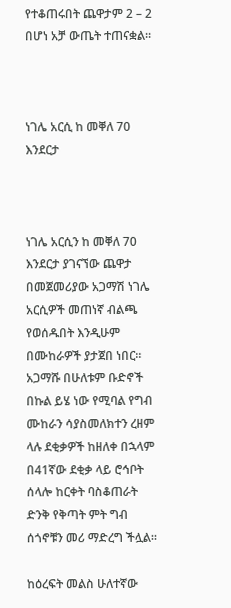የተቆጠሩበት ጨዋታም 2 – 2 በሆነ አቻ ውጤት ተጠናቋል።



ነገሌ አርሲ ከ መቐለ 70 እንደርታ



ነገሌ አርሲን ከ መቐለ 70 እንደርታ ያገናኘው ጨዋታ በመጀመሪያው አጋማሽ ነገሌ አርሲዎች መጠነኛ ብልጫ የወሰዱበት እንዲሁም በሙከራዎች ያታጀበ ነበር። አጋማሹ በሁለቱም ቡድኖች በኩል ይሄ ነው የሚባል የግብ ሙከራን ሳያስመለክተን ረዘም ላሉ ደቂቃዎች ከዘለቀ በኋላም በ41ኛው ደቂቃ ላይ ሮኅቦት ሰላሎ ከርቀት ባስቆጠራት ድንቅ የቅጣት ምት ግብ ሰጎኖቹን መሪ ማድረግ ችሏል።

ከዕረፍት መልስ ሁለተኛው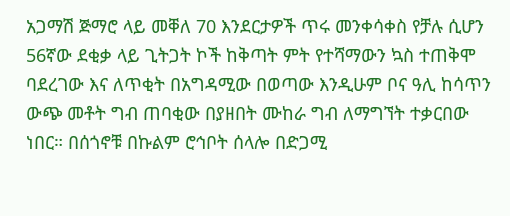አጋማሽ ጅማሮ ላይ መቐለ 70 እንደርታዎች ጥሩ መንቀሳቀስ የቻሉ ሲሆን 56ኛው ደቂቃ ላይ ጊትጋት ኮች ከቅጣት ምት የተሻማውን ኳስ ተጠቅሞ ባደረገው እና ለጥቂት በአግዳሚው በወጣው እንዲሁም ቦና ዓሊ ከሳጥን ውጭ መቶት ግብ ጠባቂው በያዘበት ሙከራ ግብ ለማግኘት ተቃርበው ነበር። በሰጎኖቹ በኩልም ሮኅቦት ሰላሎ በድጋሚ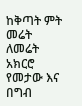ከቅጣት ምት መሬት ለመሬት አክርሮ የመታው እና በግብ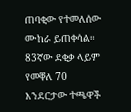ጠባቂው የተመለሰው ሙከራ ይጠቀሳል። 83ኛው ደቂቃ ላይም የመቐለ 70 እንደርታው ተጫዋች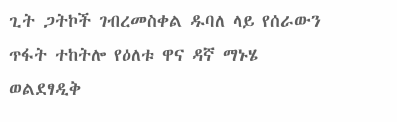ጊት ጋትኮች ገብረመስቀል ዱባለ ላይ የሰራውን ጥፋት ተከትሎ የዕለቱ ዋና ዳኛ ማኑሄ ወልደፃዲቅ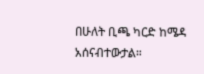በሁለት ቢጫ ካርድ ከሜዳ አሰናብተውታል።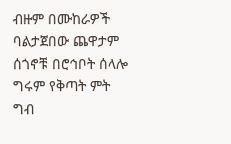ብዙም በሙከራዎች ባልታጀበው ጨዋታም ሰጎኖቹ በሮኅቦት ሰላሎ ግሩም የቅጣት ምት ግብ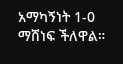አማካኝነት 1-0 ማሸነፍ ችለዋል።